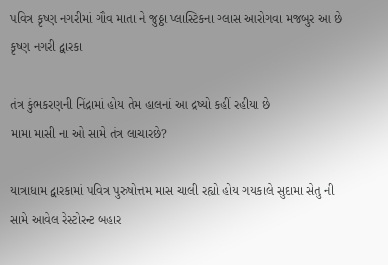પવિત્ર કૃષ્ણ નગરીમાં ગૌવ માતા ને જુઠ્ઠા પ્લાસ્ટિકના ગ્લાસ આરોગવા મજબુર આ છે કૃષ્ણ નગરી દ્વારકા

તંત્ર કુંભકરણની નિંદ્રામાં હોય તેમ હાલનાં આ દ્રષ્યો કહીં રહીયા છે
મામા માસી ના ઓ સામે તંત્ર લાચારછે?

યાત્રાધામ દ્વારકામાં પવિત્ર પુરુષોત્તમ માસ ચાલી રહ્યો હોય ગયકાલે સુદામા સેતુ ની સામે આવેલ રેસ્ટોરન્ટ બહાર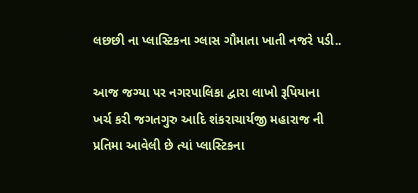લછછી ના પ્લાસ્ટિકના ગ્લાસ ગૌમાતા ખાતી નજરે પડી..

આજ જગ્યા પર નગરપાલિકા દ્વારા લાખો રૂપિયાના ખર્ચ કરી જગતગુરુ આદિ શંકરાચાર્યજી મહારાજ ની પ્રતિમા આવેલી છે ત્યાં પ્લાસ્ટિકના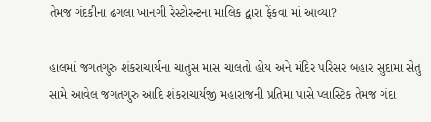તેમજ ગંદકીના ઢગલા ખાનગી રેસ્ટોરન્ટના માલિક દ્વારા ફેંકવા માં આવ્યા?

હાલમાં જગતગુરુ શંકરાચાર્યના ચાતુસ માસ ચાલતો હોય અને મંદિર પરિસર બહાર સુદામા સેતુ સામે આવેલ જગતગુરુ આદિ શંકરાચાર્યજી મહારાજની પ્રતિમા પાસે પ્લાસ્ટિક તેમજ ગંદા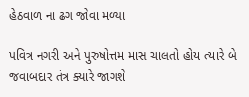હેઠવાળ ના ઢગ જોવા મળ્યા

પવિત્ર નગરી અને પુરુષોત્તમ માસ ચાલતો હોય ત્યારે બે જવાબદાર તંત્ર ક્યારે જાગશે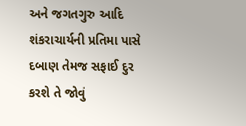અને જગતગુરુ આદિ શંકરાચાર્યની પ્રતિમા પાસે દબાણ તેમજ સફાઈ દુર કરશે તે જોવું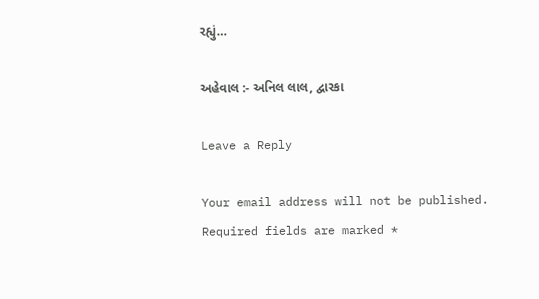રહ્યું…

અહેવાલ :- અનિલ લાલ, દ્વારકા

Leave a Reply

Your email address will not be published. Required fields are marked *